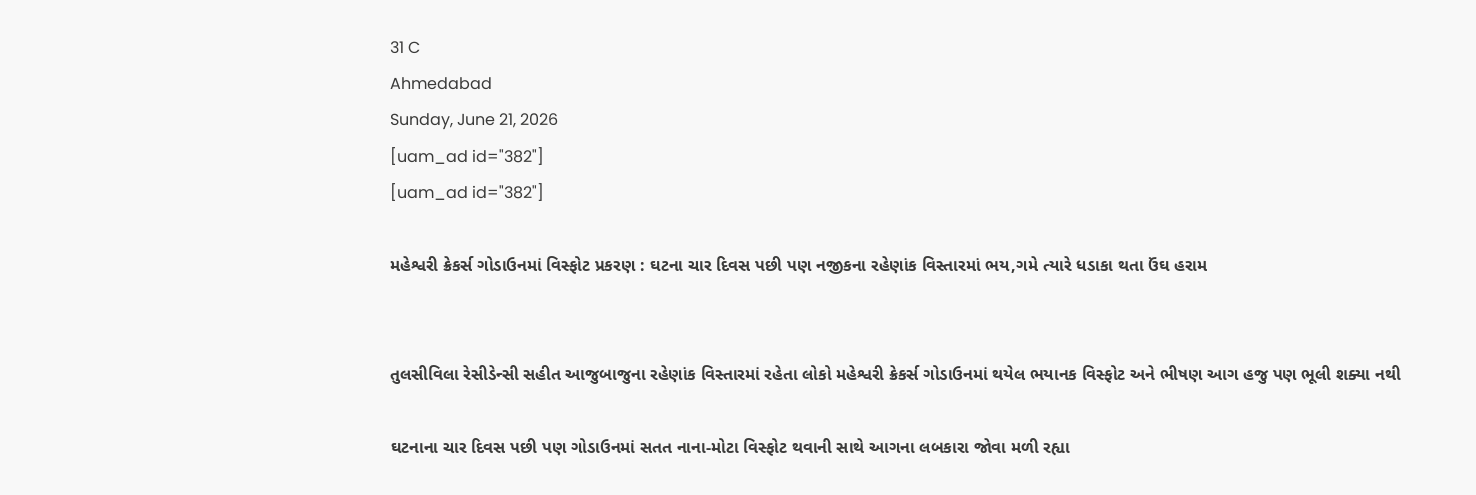31 C
Ahmedabad
Sunday, June 21, 2026
[uam_ad id="382"]
[uam_ad id="382"]

મહેશ્વરી ક્રેકર્સ ગોડાઉનમાં વિસ્ફોટ પ્રકરણ : ઘટના ચાર દિવસ પછી પણ નજીકના રહેણાંક વિસ્તારમાં ભય,ગમે ત્યારે ધડાકા થતા ઉંઘ હરામ


તુલસીવિલા રેસીડેન્સી સહીત આજુબાજુના રહેણાંક વિસ્તારમાં રહેતા લોકો મહેશ્વરી ક્રેકર્સ ગોડાઉનમાં થયેલ ભયાનક વિસ્ફોટ અને ભીષણ આગ હજુ પણ ભૂલી શક્યા નથી

ઘટનાના ચાર દિવસ પછી પણ ગોડાઉનમાં સતત નાના-મોટા વિસ્ફોટ થવાની સાથે આગના લબકારા જોવા મળી રહ્યા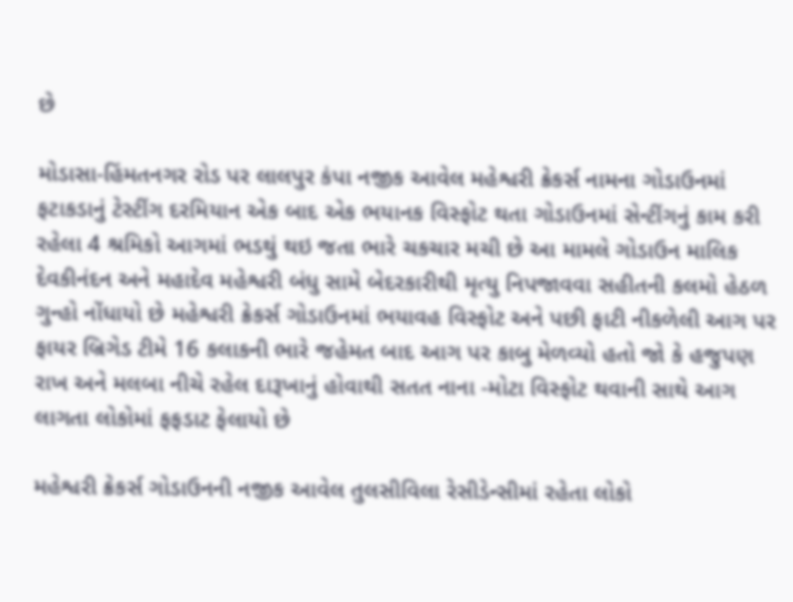છે

મોડાસા-હિંમતનગર રોડ પર લાલપુર કંપા નજીક આવેલ મહેશ્વરી ક્રેકર્સ નામના ગોડાઉનમાં ફટાકડાનું ટેસ્ટીંગ દરમિયાન એક બાદ એક ભયાનક વિસ્ફોટ થતા ગોડાઉનમાં સેન્ટીંગનું કામ કરી રહેલા 4 શ્રમિકો આગમાં ભડથું થઇ જતા ભારે ચકચાર મચી છે આ મામલે ગોડાઉન માલિક દેવકીનંદન અને મહાદેવ મહેશ્વરી બંધુ સામે બેદરકારીથી મૃત્યુ નિપજાવવા સહીતની કલમો હેઠળ ગુન્હો નોંધાયો છે મહેશ્વરી ક્રેકર્સ ગોડાઉનમાં ભયાવહ વિસ્ફોટ અને પછી ફાટી નીકળેલી આગ પર ફાયર બ્રિગેડ ટીમે 16 કલાકની ભારે જહેમત બાદ આગ પર કાબુ મેળવ્યો હતો જો કે હજુપણ રાખ અને મલબા નીચે રહેલ દારૂખાનું હોવાથી સતત નાના -મોટા વિસ્ફોટ થવાની સાથે આગ લાગતા લોકોમાં ફફડાટ ફેલાયો છે

મહેશ્વરી ક્રેકર્સ ગોડાઉનની નજીક આવેલ તુલસીવિલા રેસીડેન્સીમાં રહેતા લોકો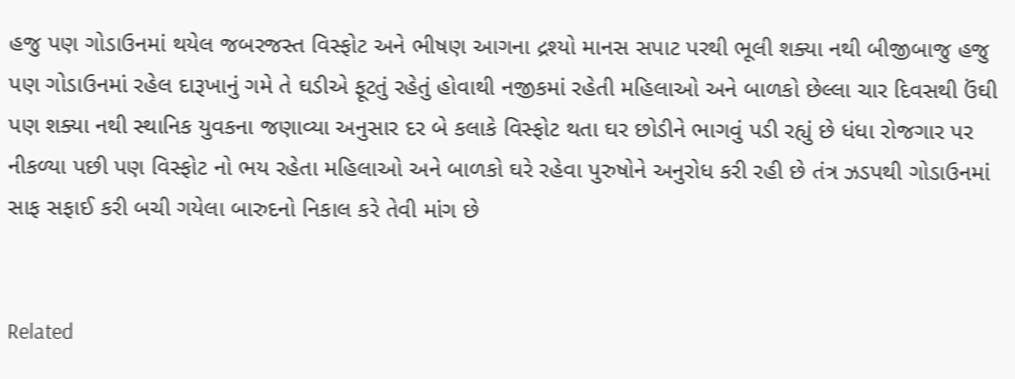હજુ પણ ગોડાઉનમાં થયેલ જબરજસ્ત વિસ્ફોટ અને ભીષણ આગના દ્રશ્યો માનસ સપાટ પરથી ભૂલી શક્યા નથી બીજીબાજુ હજુ પણ ગોડાઉનમાં રહેલ દારૂખાનું ગમે તે ઘડીએ ફૂટતું રહેતું હોવાથી નજીકમાં રહેતી મહિલાઓ અને બાળકો છેલ્લા ચાર દિવસથી ઉંઘી પણ શક્યા નથી સ્થાનિક યુવકના જણાવ્યા અનુસાર દર બે કલાકે વિસ્ફોટ થતા ઘર છોડીને ભાગવું પડી રહ્યું છે ધંધા રોજગાર પર નીકળ્યા પછી પણ વિસ્ફોટ નો ભય રહેતા મહિલાઓ અને બાળકો ઘરે રહેવા પુરુષોને અનુરોધ કરી રહી છે તંત્ર ઝડપથી ગોડાઉનમાં સાફ સફાઈ કરી બચી ગયેલા બારુદનો નિકાલ કરે તેવી માંગ છે


Related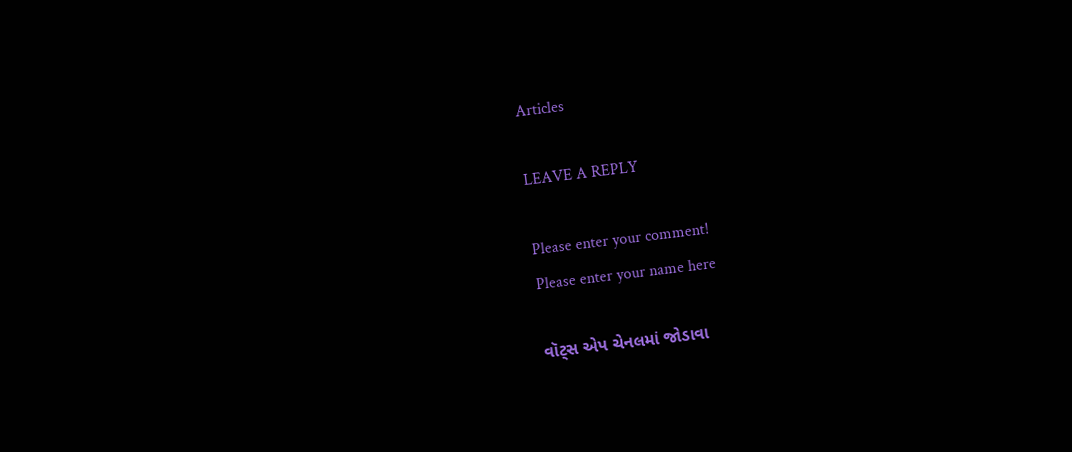Articles

LEAVE A REPLY

Please enter your comment!
Please enter your name here

વૉટ્સ એપ ચેનલમાં જોડાવા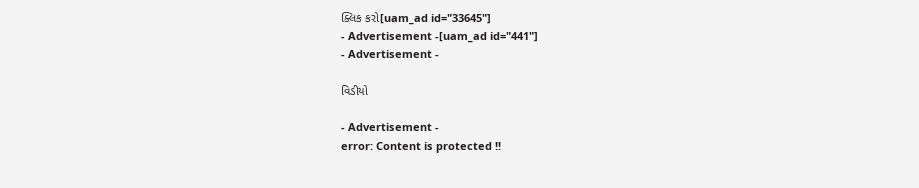ક્લિક કરો[uam_ad id="33645"]
- Advertisement -[uam_ad id="441"]
- Advertisement -

વિડીયો

- Advertisement -
error: Content is protected !!